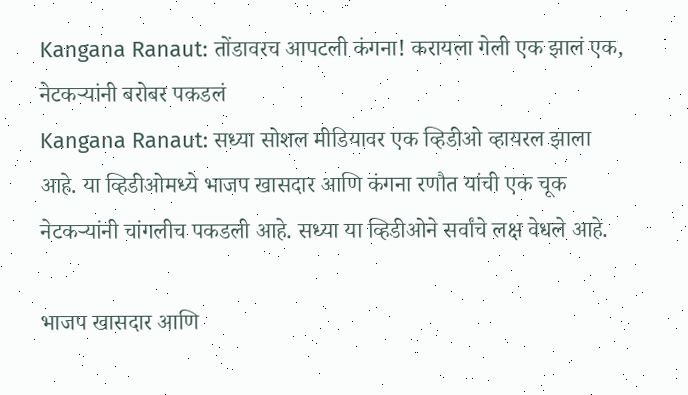Kangana Ranaut: तोंडावरच आपटली कंगना! करायला गेली एक झालं एक, नेटकऱ्यांनी बरोबर पकडलं
Kangana Ranaut: सध्या सोशल मीडियावर एक व्हिडीओ व्हायरल झाला आहे. या व्हिडीओमध्ये भाजप खासदार आणि कंगना रणौत यांची एक चूक नेटकऱ्यांनी चांगलीच पकडली आहे. सध्या या व्हिडीओने सर्वांचे लक्ष वेधले आहे.

भाजप खासदार आणि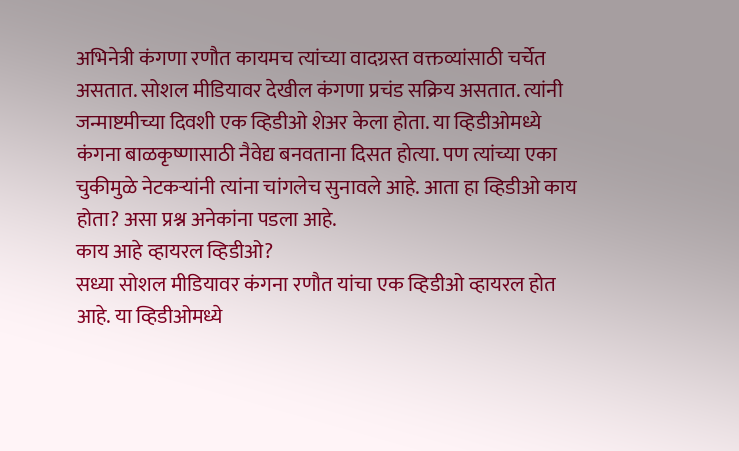अभिनेत्री कंगणा रणौत कायमच त्यांच्या वादग्रस्त वक्तव्यांसाठी चर्चेत असतात. सोशल मीडियावर देखील कंगणा प्रचंड सक्रिय असतात. त्यांनी जन्माष्टमीच्या दिवशी एक व्हिडीओ शेअर केला होता. या व्हिडीओमध्ये कंगना बाळकृष्णासाठी नैवेद्य बनवताना दिसत होत्या. पण त्यांच्या एका चुकीमुळे नेटकऱ्यांनी त्यांना चांगलेच सुनावले आहे. आता हा व्हिडीओ काय होता? असा प्रश्न अनेकांना पडला आहे.
काय आहे व्हायरल व्हिडीओ?
सध्या सोशल मीडियावर कंगना रणौत यांचा एक व्हिडीओ व्हायरल होत आहे. या व्हिडीओमध्ये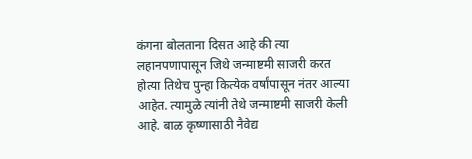कंगना बोलताना दिसत आहे की त्या लहानपणापासून जिथे जन्माष्टमी साजरी करत होत्या तिथेच पुन्हा कित्येक वर्षांपासून नंतर आल्या आहेत. त्यामुळे त्यांनी तेथे जन्माष्टमी साजरी केली आहे. बाळ कृष्णासाठी नैवेद्य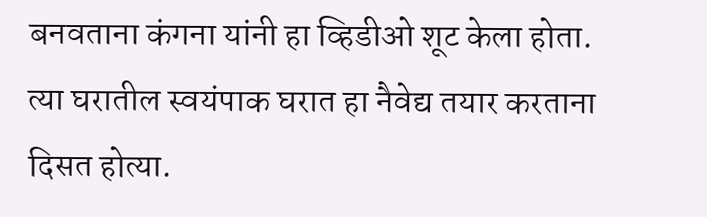बनवताना कंगना यांनी हा व्हिडीओ शूट केला होता. त्या घरातील स्वयंपाक घरात हा नैवेद्य तयार करताना दिसत होत्या.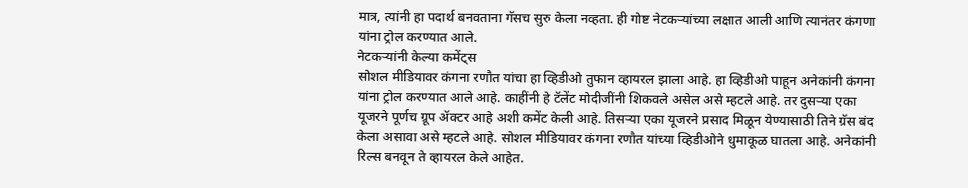मात्र, त्यांनी हा पदार्थ बनवताना गॅसच सुरु केला नव्हता. ही गोष्ट नेटकऱ्यांच्या लक्षात आली आणि त्यानंतर कंगणा यांना ट्रोल करण्यात आले.
नेटकऱ्यांनी केल्या कमेंट्स
सोशल मीडियावर कंगना रणौत यांचा हा व्हिडीओ तुफान व्हायरल झाला आहे. हा व्हिडीओ पाहून अनेकांनी कंगना यांना ट्रोल करण्यात आले आहे. काहींनी हे टॅलेंट मोदीजींनी शिकवले असेल असे म्हटले आहे. तर दुसऱ्या एका यूजरने पूर्णच ग्रूप ॲक्टर आहे अशी कमेंट केली आहे. तिसऱ्या एका यूजरने प्रसाद मिळून येण्यासाठी तिने ग्रॅस बंद केला असावा असे म्हटले आहे. सोशल मीडियावर कंगना रणौत यांच्या व्हिडीओने धुमाकूळ घातला आहे. अनेकांनी रिल्स बनवून ते व्हायरल केले आहेत.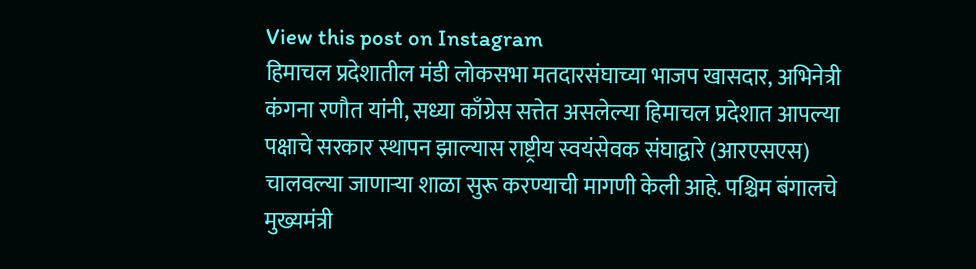View this post on Instagram
हिमाचल प्रदेशातील मंडी लोकसभा मतदारसंघाच्या भाजप खासदार, अभिनेत्री कंगना रणौत यांनी, सध्या काँग्रेस सत्तेत असलेल्या हिमाचल प्रदेशात आपल्या पक्षाचे सरकार स्थापन झाल्यास राष्ट्रीय स्वयंसेवक संघाद्वारे (आरएसएस) चालवल्या जाणाऱ्या शाळा सुरू करण्याची मागणी केली आहे. पश्चिम बंगालचे मुख्यमंत्री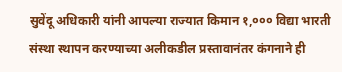सुवेंदू अधिकारी यांनी आपल्या राज्यात किमान १,००० विद्या भारती संस्था स्थापन करण्याच्या अलीकडील प्रस्तावानंतर कंगनाने ही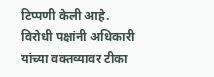टिप्पणी केली आहे. विरोधी पक्षांनी अधिकारी यांच्या वक्तव्यावर टीका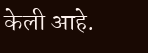केली आहे.